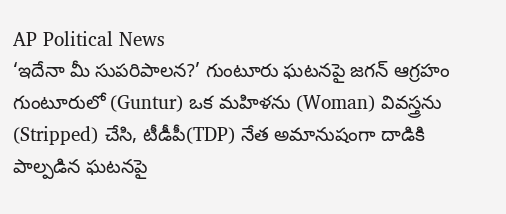AP Political News
‘ఇదేనా మీ సుపరిపాలన?’ గుంటూరు ఘటనపై జగన్ ఆగ్రహం
గుంటూరులో (Guntur) ఒక మహిళను (Woman) వివస్త్రను (Stripped) చేసి, టీడీపీ(TDP) నేత అమానుషంగా దాడికి పాల్పడిన ఘటనపై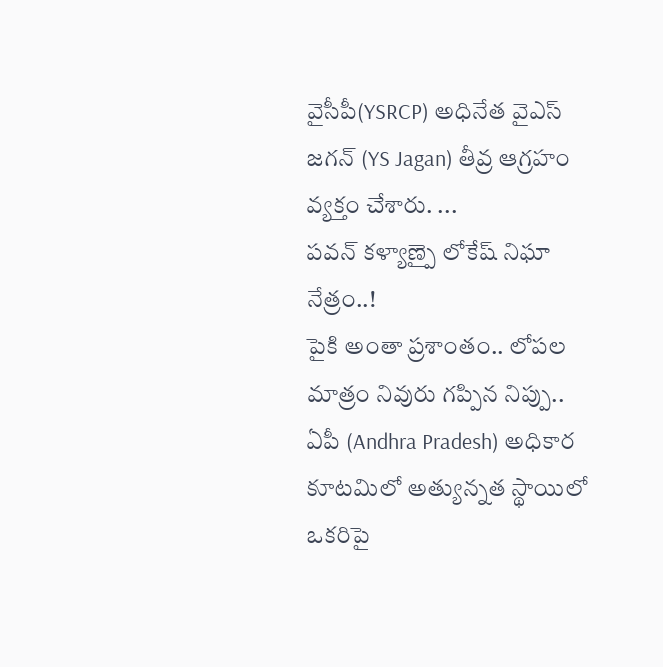వైసీపీ(YSRCP) అధినేత వైఎస్ జగన్ (YS Jagan) తీవ్ర ఆగ్రహం వ్యక్తం చేశారు. ...
పవన్ కళ్యాణ్పై లోకేష్ నిఘా నేత్రం..!
పైకి అంతా ప్రశాంతం.. లోపల మాత్రం నివురు గప్పిన నిప్పు.. ఏపీ (Andhra Pradesh) అధికార కూటమిలో అత్యున్నత స్థాయిలో ఒకరిపై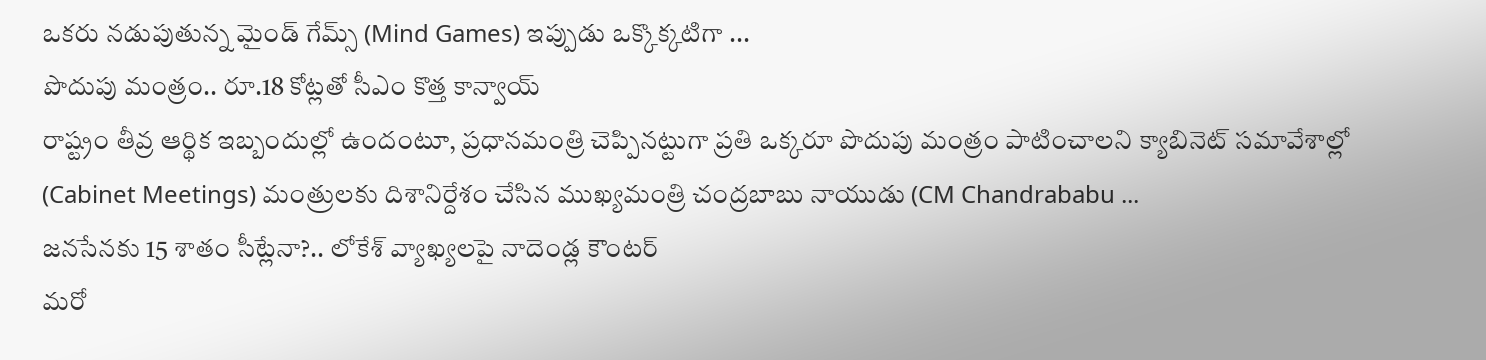ఒకరు నడుపుతున్న మైండ్ గేమ్స్ (Mind Games) ఇప్పుడు ఒక్కొక్కటిగా ...
పొదుపు మంత్రం.. రూ.18 కోట్లతో సీఎం కొత్త కాన్వాయ్
రాష్ట్రం తీవ్ర ఆర్థిక ఇబ్బందుల్లో ఉందంటూ, ప్రధానమంత్రి చెప్పినట్టుగా ప్రతి ఒక్కరూ పొదుపు మంత్రం పాటించాలని క్యాబినెట్ సమావేశాల్లో (Cabinet Meetings) మంత్రులకు దిశానిర్దేశం చేసిన ముఖ్యమంత్రి చంద్రబాబు నాయుడు (CM Chandrababu ...
జనసేనకు 15 శాతం సీట్లేనా?.. లోకేశ్ వ్యాఖ్యలపై నాదెండ్ల కౌంటర్
మరో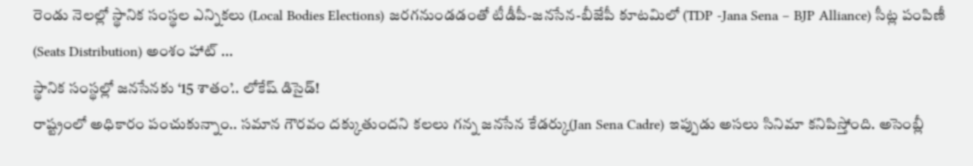రెండు నెలల్లో స్థానిక సంస్థల ఎన్నికలు (Local Bodies Elections) జరగనుండడంతో టీడీపీ-జనసేన-బీజేపీ కూటమిలో (TDP -Jana Sena – BJP Alliance) సీట్ల పంపిణీ (Seats Distribution) అంశం హాట్ ...
స్థానిక సంస్థల్లో జనసేనకు ‘15 శాతం’.. లోకేష్ డిసైడ్!
రాష్ట్రంలో అధికారం పంచుకున్నాం.. సమాన గౌరవం దక్కుతుందని కలలు గన్న జనసేన కేడర్కు(Jan Sena Cadre) ఇప్పుడు అసలు సినిమా కనిపిస్తోంది. అసెంబ్లీ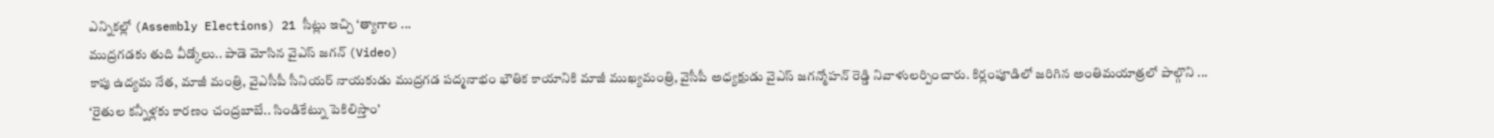ఎన్నికల్లో (Assembly Elections) 21 సీట్లు ఇచ్చి ‘త్యాగాల ...
ముద్రగడకు తుది వీడ్కోలు.. పాడె మోసిన వైఎస్ జగన్ (Video)
కాపు ఉద్యమ నేత, మాజీ మంత్రి, వైఎసీపీ సీనియర్ నాయకుడు ముద్రగడ పద్మనాభం భౌతిక కాయానికి మాజీ ముఖ్యమంత్రి, వైసీపీ అధ్యక్షుడు వైఎస్ జగన్మోహన్ రెడ్డి నివాళులర్పించారు. కిర్లంపూడిలో జరిగిన అంతిమయాత్రలో పాల్గొని ...
‘రైతుల కన్నీళ్లకు కారణం చంద్రబాబే.. సిండికేట్ను పెకిలిస్తాం’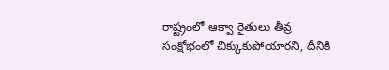రాష్ట్రంలో ఆక్వా రైతులు తీవ్ర సంక్షోభంలో చిక్కుకుపోయారని, దీనికి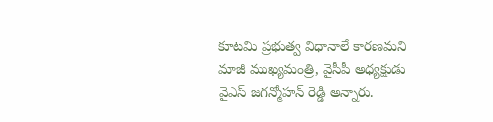కూటమి ప్రభుత్వ విధానాలే కారణమని మాజీ ముఖ్యమంత్రి, వైసీపీ అధ్యక్షుడు వైఎస్ జగన్మోహన్ రెడ్డి అన్నారు.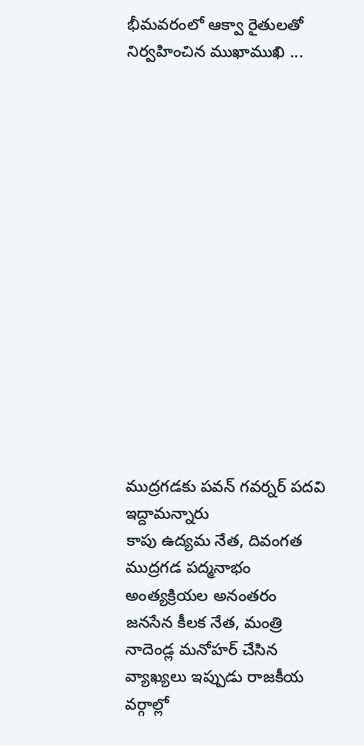భీమవరంలో ఆక్వా రైతులతో నిర్వహించిన ముఖాముఖి ...















ముద్రగడకు పవన్ గవర్నర్ పదవి ఇద్దామన్నారు
కాపు ఉద్యమ నేత, దివంగత ముద్రగడ పద్మనాభం అంత్యక్రియల అనంతరం జనసేన కీలక నేత, మంత్రి నాదెండ్ల మనోహర్ చేసిన వ్యాఖ్యలు ఇప్పుడు రాజకీయ వర్గాల్లో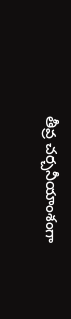తీవ్ర చర్చనీయాంశంగా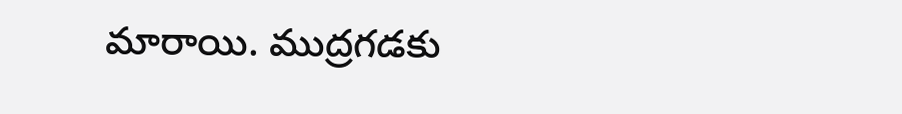మారాయి. ముద్రగడకు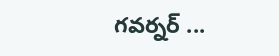గవర్నర్ ...